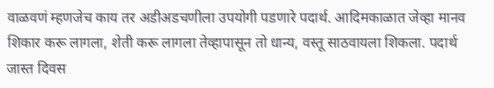वाळवणं म्हणजेच काय तर अडीअडचणीला उपयोगी पडणारे पदार्थ. आदिमकाळात जेव्हा मानव शिकार करू लागला, शेती करू लागला तेव्हापासून तो धान्य, वस्तू साठवायला शिकला. पदार्थ जास्त दिवस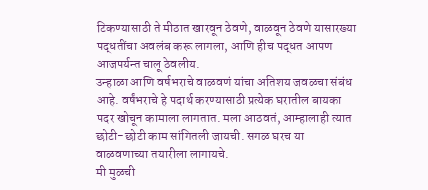टिकण्यासाठी ते मीठात खारवून ठेवणे, वाळवून ठेवणे यासारख्या पद्धतींचा अवलंब करू लागला, आणि हीच पद्धत आपण आजपर्यन्त चालू ठेवलीय.
उन्हाळा आणि वर्षभराचे वाळवणं यांचा अतिशय जवळचा संबंध आहे. वर्षंभराचे हे पदार्थ करण्यासाठी प्रत्येक घरातील बायका पदर खोचून कामाला लागतात. मला आठवतं, आम्हालाही त्यात छोटी-छोटी काम सांगितली जायची. सगळ घरच या वाळवणाच्या तयारीला लागायचे.
मी मुळची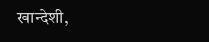खान्देशी,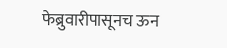फेब्रुवारीपासूनच ऊन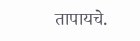तापायचे.